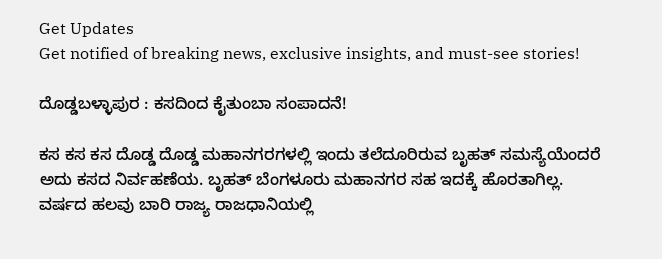Get Updates
Get notified of breaking news, exclusive insights, and must-see stories!

ದೊಡ್ಡಬಳ್ಳಾಪುರ : ಕಸದಿಂದ ಕೈತುಂಬಾ ಸಂಪಾದನೆ!

ಕಸ ಕಸ ಕಸ ದೊಡ್ಡ ದೊಡ್ಡ ಮಹಾನಗರಗಳಲ್ಲಿ ಇಂದು ತಲೆದೂರಿರುವ ಬೃಹತ್ ಸಮಸ್ಯೆಯೆಂದರೆ ಅದು ಕಸದ ನಿರ್ವಹಣೆಯ. ಬೃಹತ್ ಬೆಂಗಳೂರು ಮಹಾನಗರ ಸಹ ಇದಕ್ಕೆ ಹೊರತಾಗಿಲ್ಲ. ವರ್ಷದ ಹಲವು ಬಾರಿ ರಾಜ್ಯ ರಾಜಧಾನಿಯಲ್ಲಿ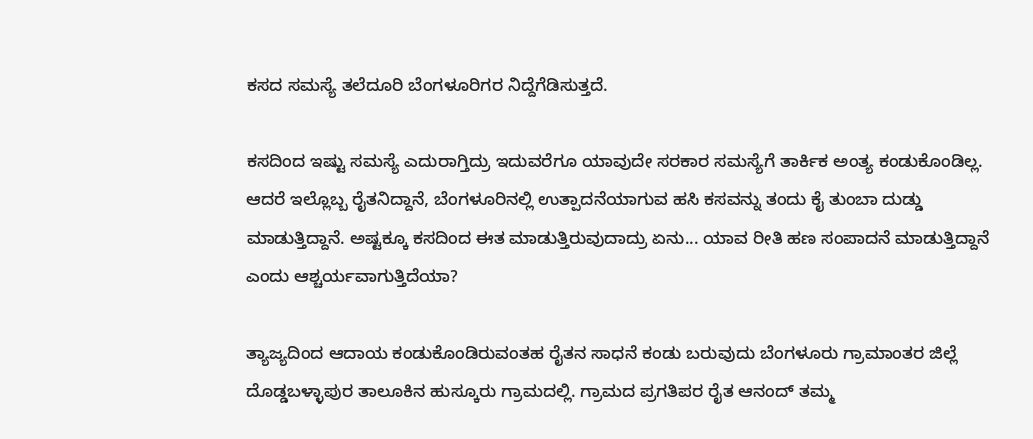ಕಸದ ಸಮಸ್ಯೆ ತಲೆದೂರಿ ಬೆಂಗಳೂರಿಗರ ನಿದ್ದೆಗೆಡಿಸುತ್ತದೆ.

ಕಸದಿಂದ ಇಷ್ಟು ಸಮಸ್ಯೆ ಎದುರಾಗ್ತಿದ್ರು ಇದುವರೆಗೂ ಯಾವುದೇ ಸರಕಾರ ಸಮಸ್ಯೆಗೆ ತಾರ್ಕಿಕ ಅಂತ್ಯ ಕಂಡುಕೊಂಡಿಲ್ಲ. ಆದರೆ ಇಲ್ಲೊಬ್ಬ ರೈತನಿದ್ದಾನೆ, ಬೆಂಗಳೂರಿನಲ್ಲಿ ಉತ್ಪಾದನೆಯಾಗುವ ಹಸಿ ಕಸವನ್ನು ತಂದು ಕೈ ತುಂಬಾ ದುಡ್ಡು ಮಾಡುತ್ತಿದ್ದಾನೆ. ಅಷ್ಟಕ್ಕೂ ಕಸದಿಂದ ಈತ ಮಾಡುತ್ತಿರುವುದಾದ್ರು ಏನು... ಯಾವ ರೀತಿ ಹಣ ಸಂಪಾದನೆ ಮಾಡುತ್ತಿದ್ದಾನೆ ಎಂದು ಆಶ್ಚರ್ಯವಾಗುತ್ತಿದೆಯಾ?

ತ್ಯಾಜ್ಯದಿಂದ ಆದಾಯ ಕಂಡುಕೊಂಡಿರುವಂತಹ ರೈತನ ಸಾಧನೆ ಕಂಡು ಬರುವುದು ಬೆಂಗಳೂರು ಗ್ರಾಮಾಂತರ ಜಿಲ್ಲೆ ದೊಡ್ಡಬಳ್ಳಾಪುರ ತಾಲೂಕಿನ ಹುಸ್ಕೂರು ಗ್ರಾಮದಲ್ಲಿ. ಗ್ರಾಮದ ಪ್ರಗತಿಪರ ರೈತ ಆನಂದ್ ತಮ್ಮ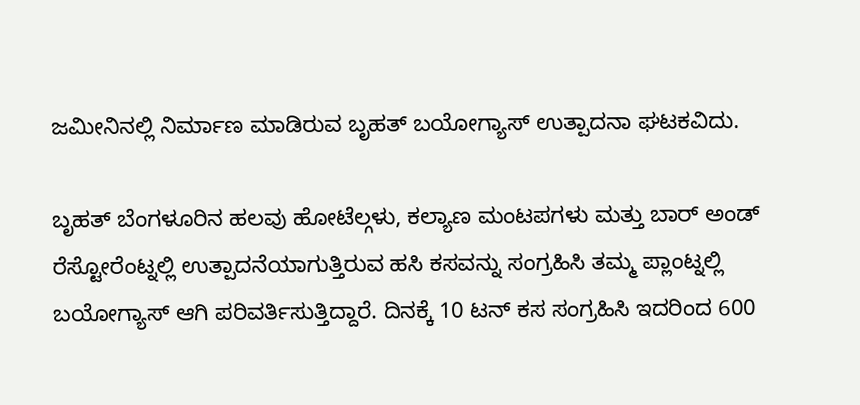ಜಮೀನಿನಲ್ಲಿ ನಿರ್ಮಾಣ ಮಾಡಿರುವ ಬೃಹತ್ ಬಯೋಗ್ಯಾಸ್ ಉತ್ಪಾದನಾ ಘಟಕವಿದು.

ಬೃಹತ್ ಬೆಂಗಳೂರಿನ ಹಲವು ಹೋಟೆಲ್ಗಳು, ಕಲ್ಯಾಣ ಮಂಟಪಗಳು ಮತ್ತು ಬಾರ್ ಅಂಡ್ ರೆಸ್ಟೋರೆಂಟ್ನಲ್ಲಿ ಉತ್ಪಾದನೆಯಾಗುತ್ತಿರುವ ಹಸಿ ಕಸವನ್ನು ಸಂಗ್ರಹಿಸಿ ತಮ್ಮ ಪ್ಲಾಂಟ್ನಲ್ಲಿ ಬಯೋಗ್ಯಾಸ್ ಆಗಿ ಪರಿವರ್ತಿಸುತ್ತಿದ್ದಾರೆ. ದಿನಕ್ಕೆ 10 ಟನ್ ಕಸ ಸಂಗ್ರಹಿಸಿ ಇದರಿಂದ 600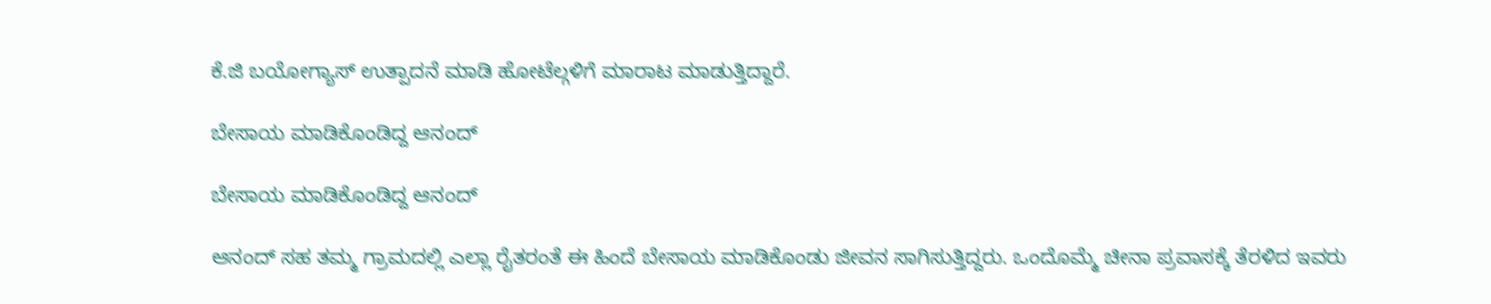ಕೆ.ಜಿ ಬಯೋಗ್ಯಾಸ್ ಉತ್ಪಾದನೆ ಮಾಡಿ ಹೋಟೆಲ್ಗಳಿಗೆ ಮಾರಾಟ ಮಾಡುತ್ತಿದ್ದಾರೆ.

ಬೇಸಾಯ ಮಾಡಿಕೊಂಡಿದ್ದ ಆನಂದ್

ಬೇಸಾಯ ಮಾಡಿಕೊಂಡಿದ್ದ ಆನಂದ್

ಆನಂದ್ ಸಹ ತಮ್ಮ ಗ್ರಾಮದಲ್ಲಿ ಎಲ್ಲಾ ರೈತರಂತೆ ಈ ಹಿಂದೆ ಬೇಸಾಯ ಮಾಡಿಕೊಂಡು ಜೀವನ ಸಾಗಿಸುತ್ತಿದ್ದರು. ಒಂದೊಮ್ಮೆ ಚೀನಾ ಪ್ರವಾಸಕ್ಕೆ ತೆರಳಿದ ಇವರು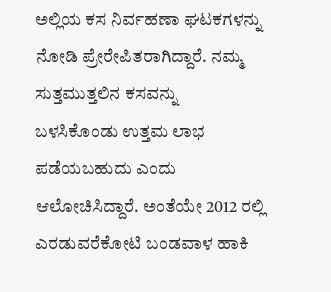ಅಲ್ಲಿಯ ಕಸ ನಿರ್ವಹಣಾ ಘಟಕಗಳನ್ನು ನೋಡಿ ಪ್ರೇರೇಪಿತರಾಗಿದ್ದಾರೆ. ನಮ್ಮ ಸುತ್ತಮುತ್ತಲಿನ ಕಸವನ್ನು ಬಳಸಿಕೊಂಡು ಉತ್ತಮ ಲಾಭ ಪಡೆಯಬಹುದು ಎಂದು ಆಲೋಚಿಸಿದ್ದಾರೆ. ಅಂತೆಯೇ 2012 ರಲ್ಲಿ ಎರಡುವರೆಕೋಟಿ ಬಂಡವಾಳ ಹಾಕಿ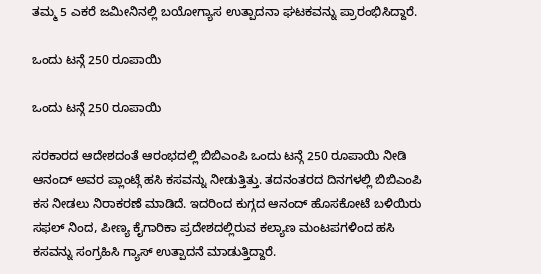ತಮ್ಮ 5 ಎಕರೆ ಜಮೀನಿನಲ್ಲಿ ಬಯೋಗ್ಯಾಸ ಉತ್ಪಾದನಾ ಘಟಕವನ್ನು ಪ್ರಾರಂಭಿಸಿದ್ದಾರೆ.

ಒಂದು ಟನ್ಗೆ 250 ರೂಪಾಯಿ

ಒಂದು ಟನ್ಗೆ 250 ರೂಪಾಯಿ

ಸರಕಾರದ ಆದೇಶದಂತೆ ಆರಂಭದಲ್ಲಿ ಬಿಬಿಎಂಪಿ ಒಂದು ಟನ್ಗೆ 250 ರೂಪಾಯಿ ನೀಡಿ ಆನಂದ್ ಅವರ ಪ್ಲಾಂಟ್ಗೆ ಹಸಿ ಕಸವನ್ನು ನೀಡುತ್ತಿತ್ತು. ತದನಂತರದ ದಿನಗಳಲ್ಲಿ ಬಿಬಿಎಂಪಿ ಕಸ ನೀಡಲು ನಿರಾಕರಣೆ ಮಾಡಿದೆ. ಇದರಿಂದ ಕುಗ್ಗದ ಆನಂದ್ ಹೊಸಕೋಟೆ ಬಳಿಯಿರು ಸಫಲ್ ನಿಂದ, ಪೀಣ್ಯ ಕೈಗಾರಿಕಾ ಪ್ರದೇಶದಲ್ಲಿರುವ ಕಲ್ಯಾಣ ಮಂಟಪಗಳಿಂದ ಹಸಿ ಕಸವನ್ನು ಸಂಗ್ರಹಿಸಿ ಗ್ಯಾಸ್ ಉತ್ಪಾದನೆ ಮಾಡುತ್ತಿದ್ದಾರೆ.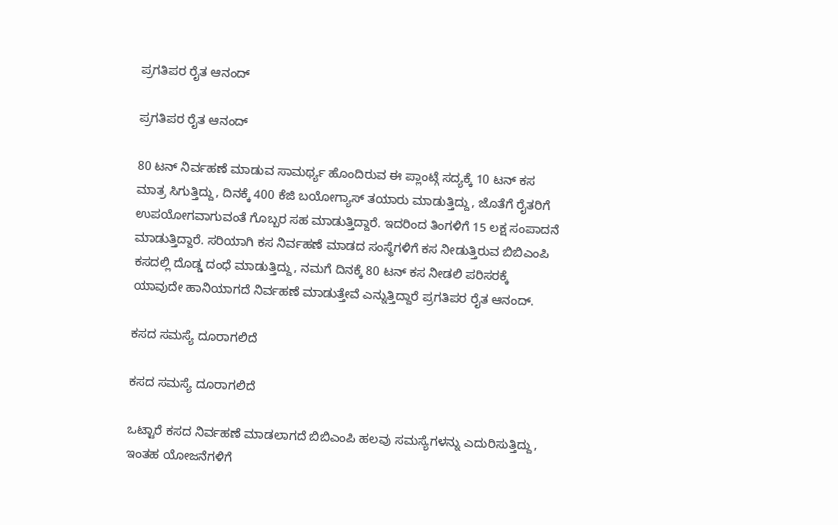ಪ್ರಗತಿಪರ ರೈತ ಆನಂದ್

ಪ್ರಗತಿಪರ ರೈತ ಆನಂದ್

80 ಟನ್ ನಿರ್ವಹಣೆ ಮಾಡುವ ಸಾಮರ್ಥ್ಯ ಹೊಂದಿರುವ ಈ ಪ್ಲಾಂಟ್ಗೆ ಸದ್ಯಕ್ಕೆ 10 ಟನ್ ಕಸ ಮಾತ್ರ ಸಿಗುತ್ತಿದ್ದು, ದಿನಕ್ಕೆ 400 ಕೆಜಿ ಬಯೋಗ್ಯಾಸ್ ತಯಾರು ಮಾಡುತ್ತಿದ್ದು, ಜೊತೆಗೆ ರೈತರಿಗೆ ಉಪಯೋಗವಾಗುವಂತೆ ಗೊಬ್ಬರ ಸಹ ಮಾಡುತ್ತಿದ್ದಾರೆ. ಇದರಿಂದ ತಿಂಗಳಿಗೆ 15 ಲಕ್ಷ ಸಂಪಾದನೆ ಮಾಡುತ್ತಿದ್ದಾರೆ. ಸರಿಯಾಗಿ ಕಸ ನಿರ್ವಹಣೆ ಮಾಡದ ಸಂಸ್ಥೆಗಳಿಗೆ ಕಸ ನೀಡುತ್ತಿರುವ ಬಿಬಿಎಂಪಿ ಕಸದಲ್ಲಿ ದೊಡ್ಡ ದಂಧೆ ಮಾಡುತ್ತಿದ್ದು, ನಮಗೆ ದಿನಕ್ಕೆ 80 ಟನ್ ಕಸ ನೀಡಲಿ ಪರಿಸರಕ್ಕೆ ಯಾವುದೇ ಹಾನಿಯಾಗದೆ ನಿರ್ವಹಣೆ ಮಾಡುತ್ತೇವೆ ಎನ್ನುತ್ತಿದ್ದಾರೆ ಪ್ರಗತಿಪರ ರೈತ ಆನಂದ್.

ಕಸದ ಸಮಸ್ಯೆ ದೂರಾಗಲಿದೆ

ಕಸದ ಸಮಸ್ಯೆ ದೂರಾಗಲಿದೆ

ಒಟ್ಟಾರೆ ಕಸದ ನಿರ್ವಹಣೆ ಮಾಡಲಾಗದೆ ಬಿಬಿಎಂಪಿ ಹಲವು ಸಮಸ್ಯೆಗಳನ್ನು ಎದುರಿಸುತ್ತಿದ್ದು, ಇಂತಹ ಯೋಜನೆಗಳಿಗೆ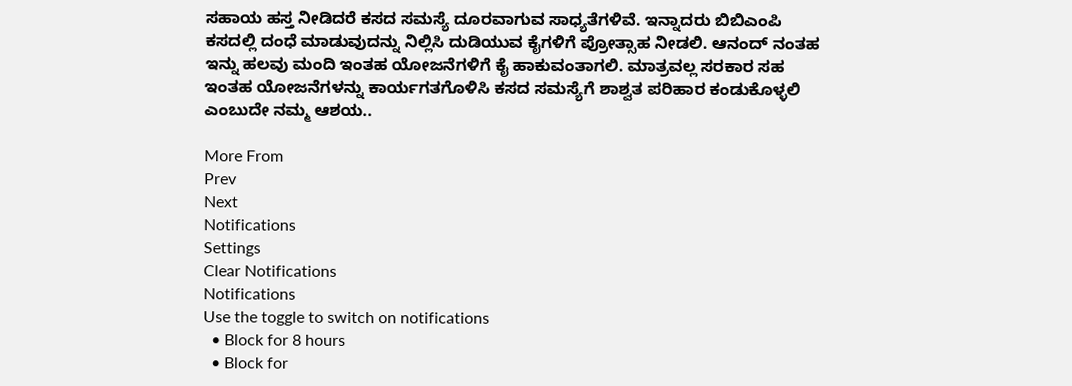ಸಹಾಯ ಹಸ್ತ ನೀಡಿದರೆ ಕಸದ ಸಮಸ್ಯೆ ದೂರವಾಗುವ ಸಾಧ್ಯತೆಗಳಿವೆ. ಇನ್ನಾದರು ಬಿಬಿಎಂಪಿ ಕಸದಲ್ಲಿ ದಂಧೆ ಮಾಡುವುದನ್ನು ನಿಲ್ಲಿಸಿ ದುಡಿಯುವ ಕೈಗಳಿಗೆ ಪ್ರೋತ್ಸಾಹ ನೀಡಲಿ. ಆನಂದ್ ನಂತಹ ಇನ್ನು ಹಲವು ಮಂದಿ ಇಂತಹ ಯೋಜನೆಗಳಿಗೆ ಕೈ ಹಾಕುವಂತಾಗಲಿ. ಮಾತ್ರವಲ್ಲ ಸರಕಾರ ಸಹ ಇಂತಹ ಯೋಜನೆಗಳನ್ನು ಕಾರ್ಯಗತಗೊಳಿಸಿ ಕಸದ ಸಮಸ್ಯೆಗೆ ಶಾಶ್ವತ ಪರಿಹಾರ ಕಂಡುಕೊಳ್ಳಲಿ ಎಂಬುದೇ ನಮ್ಮ ಆಶಯ..

More From
Prev
Next
Notifications
Settings
Clear Notifications
Notifications
Use the toggle to switch on notifications
  • Block for 8 hours
  • Block for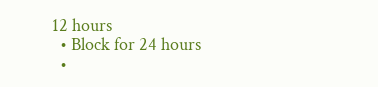12 hours
  • Block for 24 hours
  •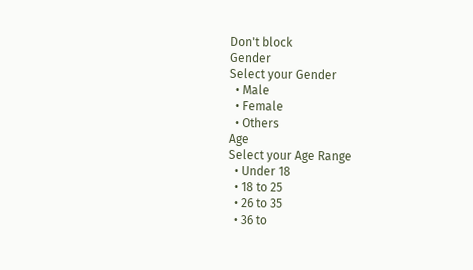Don't block
Gender
Select your Gender
  • Male
  • Female
  • Others
Age
Select your Age Range
  • Under 18
  • 18 to 25
  • 26 to 35
  • 36 to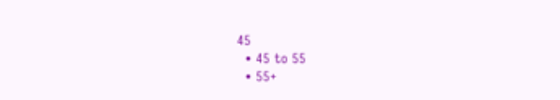45
  • 45 to 55
  • 55+